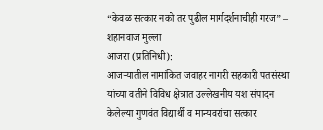“केवळ सत्कार नको तर पुढील मार्गदर्शनाचीही गरज” – शहानवाज मुल्ला
आजरा (प्रतिनिधी):
आजऱ्यातील नामांकित जवाहर नागरी सहकारी पतसंस्था यांच्या वतीने विविध क्षेत्रात उल्लेखनीय यश संपादन केलेल्या गुणवंत विद्यार्थी व मान्यवरांचा सत्कार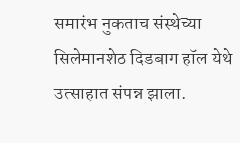समारंभ नुकताच संस्थेच्या सिलेमानशेठ दिडबाग हॉल येथे उत्साहात संपन्न झाला.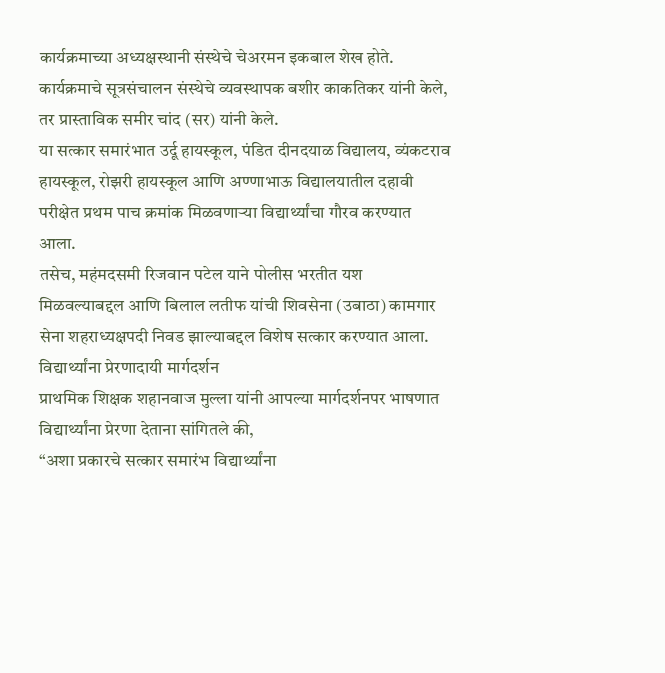कार्यक्रमाच्या अध्यक्षस्थानी संस्थेचे चेअरमन इकबाल शेख होते.
कार्यक्रमाचे सूत्रसंचालन संस्थेचे व्यवस्थापक बशीर काकतिकर यांनी केले, तर प्रास्ताविक समीर चांद (सर) यांनी केले.
या सत्कार समारंभात उर्दू हायस्कूल, पंडित दीनदयाळ विद्यालय, व्यंकटराव हायस्कूल, रोझरी हायस्कूल आणि अण्णाभाऊ विद्यालयातील दहावी परीक्षेत प्रथम पाच क्रमांक मिळवणाऱ्या विद्यार्थ्यांचा गौरव करण्यात आला.
तसेच, महंमदसमी रिजवान पटेल याने पोलीस भरतीत यश मिळवल्याबद्दल आणि बिलाल लतीफ यांची शिवसेना (उबाठा) कामगार सेना शहराध्यक्षपदी निवड झाल्याबद्दल विशेष सत्कार करण्यात आला.
विद्यार्थ्यांना प्रेरणादायी मार्गदर्शन
प्राथमिक शिक्षक शहानवाज मुल्ला यांनी आपल्या मार्गदर्शनपर भाषणात विद्यार्थ्यांना प्रेरणा देताना सांगितले की,
“अशा प्रकारचे सत्कार समारंभ विद्यार्थ्यांना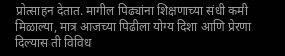प्रोत्साहन देतात. मागील पिढ्यांना शिक्षणाच्या संधी कमी मिळाल्या, मात्र आजच्या पिढीला योग्य दिशा आणि प्रेरणा दिल्यास ती विविध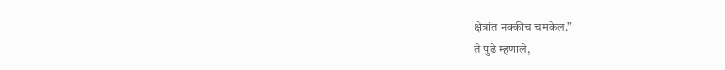क्षेत्रांत नक्कीच चमकेल.”
ते पुढे म्हणाले,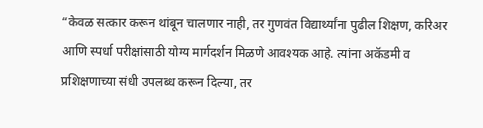“केवळ सत्कार करून थांबून चालणार नाही, तर गुणवंत विद्यार्थ्यांना पुढील शिक्षण, करिअर आणि स्पर्धा परीक्षांसाठी योग्य मार्गदर्शन मिळणे आवश्यक आहे. त्यांना अकॅडमी व प्रशिक्षणाच्या संधी उपलब्ध करून दिल्या, तर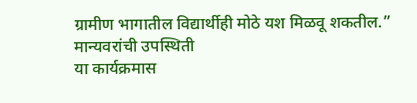ग्रामीण भागातील विद्यार्थीही मोठे यश मिळवू शकतील.”
मान्यवरांची उपस्थिती
या कार्यक्रमास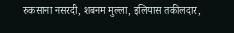रुकसाना नसरदी, शबनम मुल्ला, इलियास तकीलदार,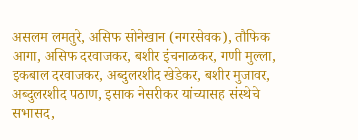असलम लमतुरे, असिफ सोनेखान (नगरसेवक), तौफिक आगा, असिफ दरवाजकर, बशीर इंचनाळकर, गणी मुल्ला, इकबाल दरवाजकर, अब्दुलरशीद खेडेकर, बशीर मुजावर, अब्दुलरशीद पठाण, इसाक नेसरीकर यांच्यासह संस्थेचे सभासद,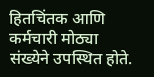हितचिंतक आणि कर्मचारी मोठ्या संख्येने उपस्थित होते.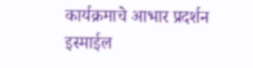कार्यक्रमाचे आभार प्रदर्शन इस्माईल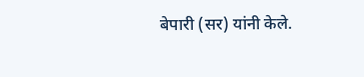बेपारी (सर) यांनी केले.